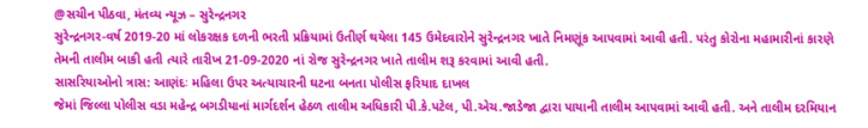@સચીન પીઠવા, મંતવ્ય ન્યૂઝ – સુરેન્દ્રનગર
સુરેન્દ્રનગર-વર્ષ 2019-20 માં લોકરક્ષક દળની ભરતી પ્રક્રિયામાં ઉતીર્ણ થયેલા 145 ઉમેદવારોને સુરેન્દ્રનગર ખાતે નિમણૂંક આપવામાં આવી હતી. પરંતુ કોરોના મહામારીનાં કારણે તેમની તાલીમ બાકી હતી ત્યારે તારીખ 21-09-2020 નાં રોજ સુરેન્દ્રનગર ખાતે તાલીમ શરૂ કરવામાં આવી હતી.
સાસરિયાઓનો ત્રાસ: આણંદઃ મહિલા ઉપર અત્યાચારની ઘટના બનતા પોલીસ ફરિયાદ દાખલ
જેમાં જિલ્લા પોલીસ વડા મહેન્દ્ર બગડીયાનાં માર્ગદર્શન હેઠળ તાલીમ અધિકારી પી.કે.પટેલ, પી.એચ.જાડેજા દ્વારા પાયાની તાલીમ આપવામાં આવી હતી. અને તાલીમ દરમિયાન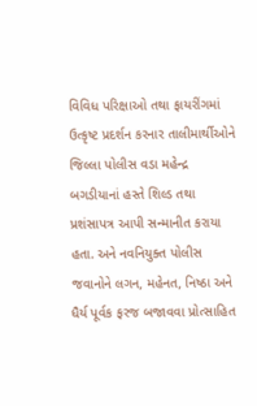વિવિધ પરિક્ષાઓ તથા ફાયરીંગમાં ઉત્કૃષ્ટ પ્રદર્શન કરનાર તાલીમાર્થીઓને જિલ્લા પોલીસ વડા મહેન્દ્ર બગડીયાનાં હસ્તે શિલ્ડ તથા પ્રશંસાપત્ર આપી સન્માનીત કરાયા હતા. અને નવનિયુક્ત પોલીસ જવાનોને લગન, મહેનત, નિષ્ઠા અને ધૈર્ય પૂર્વક ફરજ બજાવવા પ્રોત્સાહિત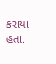કરાયા હતા.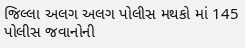જિલ્લા અલગ અલગ પોલીસ મથકો માં 145 પોલીસ જવાનોની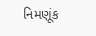નિમણૂંક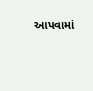આપવામાં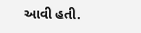આવી હતી.